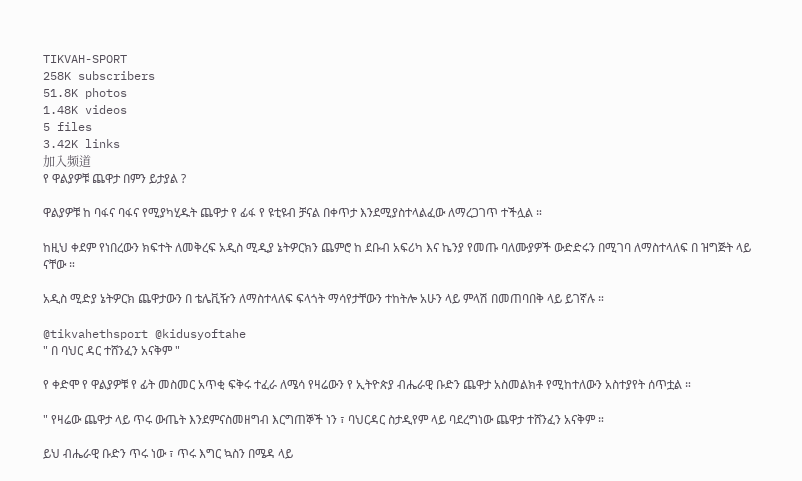TIKVAH-SPORT
258K subscribers
51.8K photos
1.48K videos
5 files
3.42K links
加入频道
የ ዋልያዎቹ ጨዋታ በምን ይታያል ?

ዋልያዎቹ ከ ባፋና ባፋና የሚያካሂዱት ጨዋታ የ ፊፋ የ ዩቲዩብ ቻናል በቀጥታ እንደሚያስተላልፈው ለማረጋገጥ ተችሏል ።

ከዚህ ቀደም የነበረውን ክፍተት ለመቅረፍ አዲስ ሚዲያ ኔትዎርክን ጨምሮ ከ ደቡብ አፍሪካ እና ኬንያ የመጡ ባለሙያዎች ውድድሩን በሚገባ ለማስተላለፍ በ ዝግጅት ላይ ናቸው ።

አዲስ ሚድያ ኔትዎርክ ጨዋታውን በ ቴሌቪዥን ለማስተላለፍ ፍላጎት ማሳየታቸውን ተከትሎ አሁን ላይ ምላሽ በመጠባበቅ ላይ ይገኛሉ ።

@tikvahethsport @kidusyoftahe
" በ ባህር ዳር ተሸንፈን አናቅም "

የ ቀድሞ የ ዋልያዎቹ የ ፊት መስመር አጥቂ ፍቅሩ ተፈራ ለሜሳ የዛሬውን የ ኢትዮጵያ ብሔራዊ ቡድን ጨዋታ አስመልክቶ የሚከተለውን አስተያየት ሰጥቷል ።

" የዛሬው ጨዋታ ላይ ጥሩ ውጤት እንደምናስመዘግብ እርግጠኞች ነን ፣ ባህርዳር ስታዲየም ላይ ባደረግነው ጨዋታ ተሸንፈን አናቅም ።

ይህ ብሔራዊ ቡድን ጥሩ ነው ፣ ጥሩ እግር ኳስን በሜዳ ላይ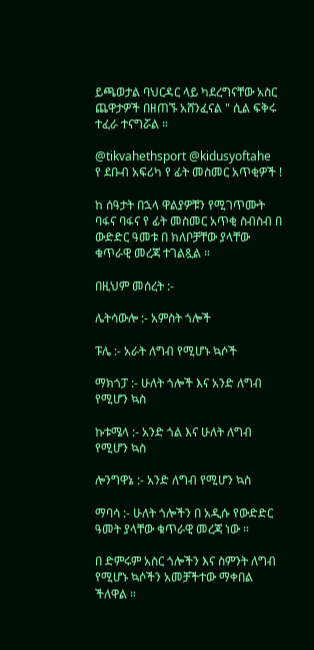ይጫወታል ባህርዳር ላይ ካደረግናቸው አስር ጨዋታዎች በዘጠኙ አሸንፈናል " ሲል ፍቅሩ ተፈራ ተናግሯል ።

@tikvahethsport @kidusyoftahe
የ ደቡብ አፍሪካ የ ፊት መስመር አጥቂዎች !

ከ ሰዓታት በኋላ ዋልያዎቹን የሚገጥሙት ባፋና ባፋና የ ፊት መስመር አጥቂ ስብስብ በ ውድድር ዓመቱ በ ክለቦቻቸው ያላቸው ቁጥራዊ መረጃ ተገልጿል ።

በዚህም መሰረት :-

ሌትሳውሎ :- አምስት ጎሎች

ፑሌ :- አራት ለግብ የሚሆኑ ኳሶች

ማክጎፓ :- ሁለት ጎሎች እና አንድ ለግብ የሚሆን ኳስ

ኩቱሜላ :- አንድ ጎል እና ሁለት ለግብ የሚሆን ኳስ

ሎንግዋኔ :- አንድ ለግብ የሚሆን ኳስ

ማባሳ :- ሁለት ጎሎችን በ አዲሱ የውድድር ዓመት ያላቸው ቁጥራዊ መረጃ ነው ።

በ ድምሩም አስር ጎሎችን እና ስምንት ለግብ የሚሆኑ ኳሶችን አመቻችተው ማቀበል ችለዋል ።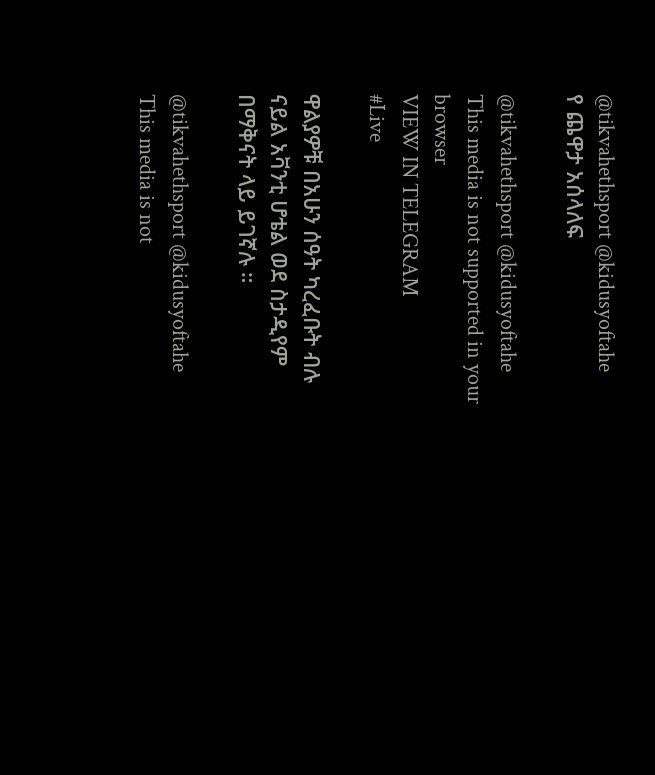@tikvahethsport @kidusyoftahe
የ ጨዋታ አሰላለፍ

@tikvahethsport @kidusyoftahe
This media is not supported in your browser
VIEW IN TELEGRAM
#Live

ዋልያዎቹ በአሁን ሰዓት ካረፈቡት ብሉ ናይል አቫንቲ ሆቴል ወደ ስታዲየም በማቅናት ላይ ይገኛሉ ።

@tikvahethsport @kidusyoftahe
This media is not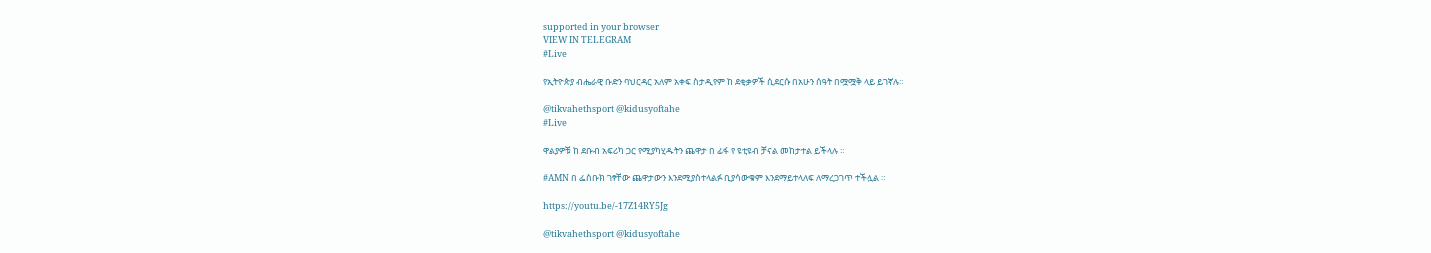supported in your browser
VIEW IN TELEGRAM
#Live

የኢትዮጵያ ብሔራዊ ቡድን ባህርዳር አለም አቀፍ ስታዲየም ከ ደቂቃዎች ሲደርሱ በአሁን ሰዓት በሟሟቅ ላይ ይገኛሉ።

@tikvahethsport @kidusyoftahe
#Live

ዋልያዎቹ ከ ደቡብ አፍሪካ ጋር የሚያካሂዱትን ጨዋታ በ ፊፋ የ ዩቲዩብ ቻናል መከታተል ይችላሉ ።

#AMN በ ፌስቡክ ገፃቸው ጨዋታውን እንደሚያስተላልፉ ቢያሳውቁም እንደማይተላለፍ ለማረጋገጥ ተችሏል ።

https://youtu.be/-17Z14RY5Jg

@tikvahethsport @kidusyoftahe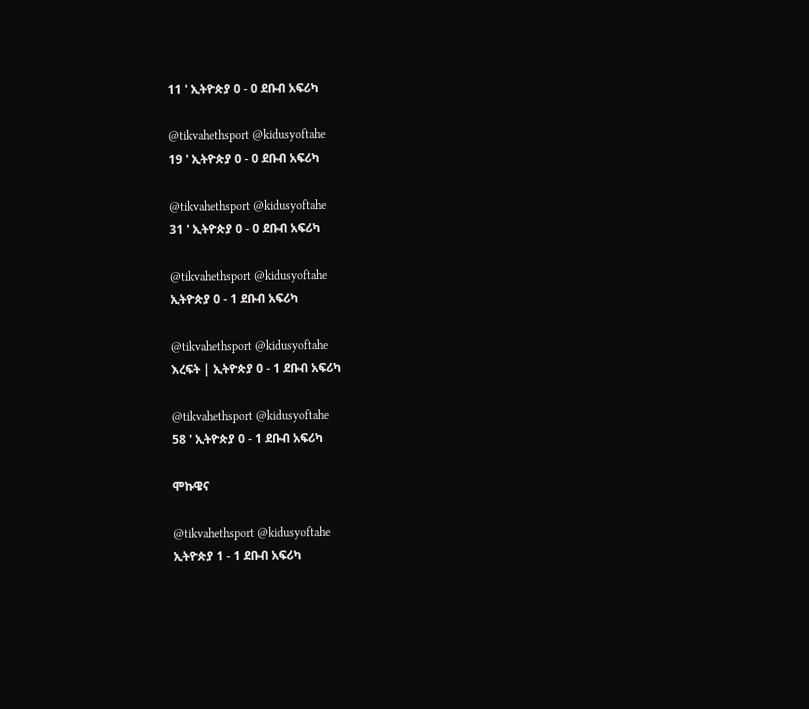11 ' ኢትዮጵያ 0 - 0 ደቡብ አፍሪካ

@tikvahethsport @kidusyoftahe
19 ' ኢትዮጵያ 0 - 0 ደቡብ አፍሪካ

@tikvahethsport @kidusyoftahe
31 ' ኢትዮጵያ 0 - 0 ደቡብ አፍሪካ

@tikvahethsport @kidusyoftahe
ኢትዮጵያ 0 - 1 ደቡብ አፍሪካ

@tikvahethsport @kidusyoftahe
እረፍት | ኢትዮጵያ 0 - 1 ደቡብ አፍሪካ

@tikvahethsport @kidusyoftahe
58 ' ኢትዮጵያ 0 - 1 ደቡብ አፍሪካ

ሞኩዌና

@tikvahethsport @kidusyoftahe
ኢትዮጵያ 1 - 1 ደቡብ አፍሪካ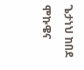ጌታነህ ከበደ ሞኩዌና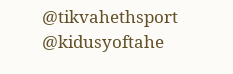@tikvahethsport @kidusyoftahe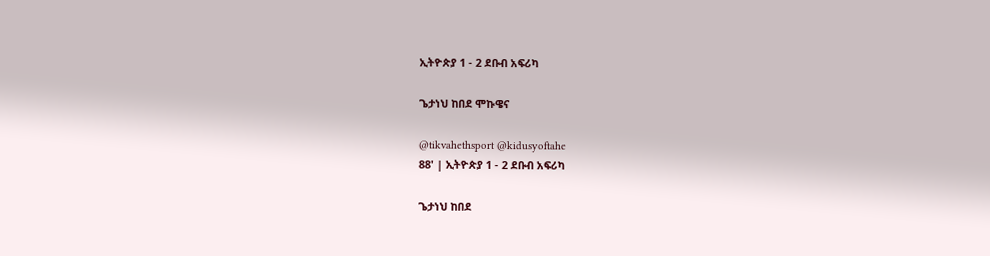ኢትዮጵያ 1 - 2 ደቡብ አፍሪካ

ጌታነህ ከበደ ሞኩዌና

@tikvahethsport @kidusyoftahe
88' | ኢትዮጵያ 1 - 2 ደቡብ አፍሪካ

ጌታነህ ከበደ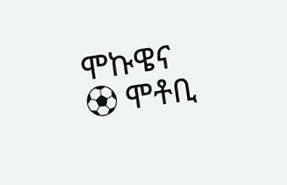ሞኩዌና
⚽ ሞቶቢ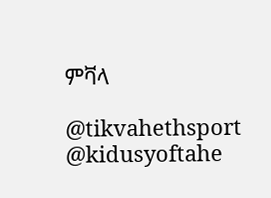ምቫላ

@tikvahethsport @kidusyoftahe